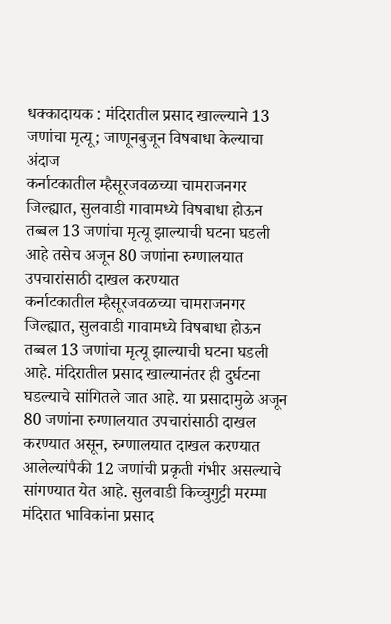धक्कादायक : मंदिरातील प्रसाद खाल्ल्याने 13 जणांचा मृत्यू; जाणूनबुजून विषबाधा केल्याचा अंदाज
कर्नाटकातील म्हैसूरजवळच्या चामराजनगर जिल्ह्यात, सुलवाडी गावामध्ये विषबाधा होऊन तब्बल 13 जणांचा मृत्यू झाल्याची घटना घडली आहे तसेच अजून 80 जणांना रुग्णालयात उपचारांसाठी दाखल करण्यात
कर्नाटकातील म्हैसूरजवळच्या चामराजनगर जिल्ह्यात, सुलवाडी गावामध्ये विषबाधा होऊन तब्बल 13 जणांचा मृत्यू झाल्याची घटना घडली आहे. मंदिरातील प्रसाद खाल्यानंतर ही दुर्घटना घडल्याचे सांगितले जात आहे. या प्रसादामुळे अजून 80 जणांना रुग्णालयात उपचारांसाठी दाखल करण्यात असून, रुग्णालयात दाखल करण्यात आलेल्यांपैकी 12 जणांची प्रकृती गंभीर असल्याचे सांगण्यात येत आहे. सुलवाडी किच्चुगुट्टी मरम्मा मंदिरात भाविकांना प्रसाद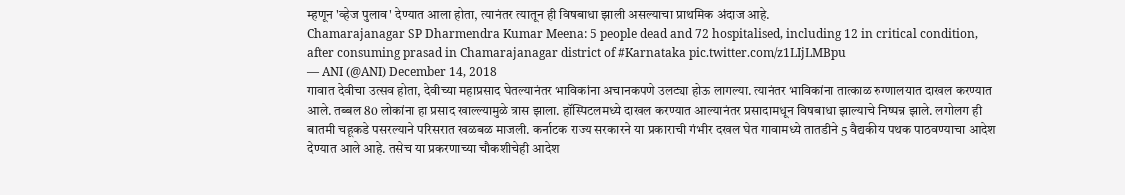म्हणून 'व्हेज पुलाव' देण्यात आला होता, त्यानंतर त्यातून ही विषबाधा झाली असल्याचा प्राथमिक अंदाज आहे.
Chamarajanagar SP Dharmendra Kumar Meena: 5 people dead and 72 hospitalised, including 12 in critical condition, after consuming prasad in Chamarajanagar district of #Karnataka pic.twitter.com/z1LIjLMBpu
— ANI (@ANI) December 14, 2018
गावात देवीचा उत्सव होता, देवीच्या महाप्रसाद घेतल्यानंतर भाविकांना अचानकपणे उलट्या होऊ लागल्या. त्यानंतर भाविकांना तात्काळ रुग्णालयात दाखल करण्यात आले. तब्बल 80 लोकांना हा प्रसाद खाल्ल्यामुळे त्रास झाला. हॉस्पिटलमध्ये दाखल करण्यात आल्यानंतर प्रसादामधून विषबाधा झाल्याचे निष्पन्न झाले. लगोलग ही बातमी चहूकडे पसरल्याने परिसरात खळबळ माजली. कर्नाटक राज्य सरकारने या प्रकाराची गंभीर दखल घेत गावामध्ये तातडीने 5 वैद्यकीय पथक पाठवण्याचा आदेश देण्यात आले आहे. तसेच या प्रकरणाच्या चौकशीचेही आदेश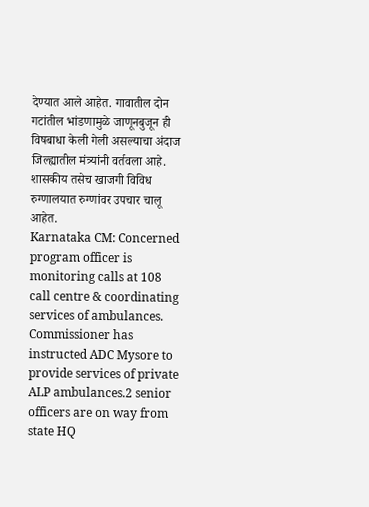देण्यात आले आहेत. गावातील दोन गटांतील भांडणामुळे जाणूनबुजून ही विषबाधा केली गेली असल्याचा अंदाज जिल्ह्यातील मंत्र्यांनी वर्तवला आहे. शासकीय तसेच खाजगी विविध रुग्णालयात रुग्णांवर उपचार चालू आहेत.
Karnataka CM: Concerned program officer is monitoring calls at 108 call centre & coordinating services of ambulances. Commissioner has instructed ADC Mysore to provide services of private ALP ambulances.2 senior officers are on way from state HQ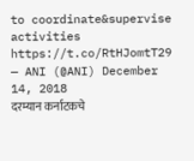to coordinate&supervise activities https://t.co/RtHJomtT29
— ANI (@ANI) December 14, 2018
दरम्यान कर्नाटकचे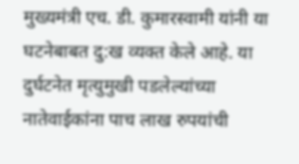मुख्यमंत्री एच. डी. कुमारस्वामी यांनी या घटनेबाबत दु:ख व्यक्त केले आहे. या दुर्घटनेत मृत्युमुखी पडलेल्यांच्या नातेवाईकांना पाच लाख रुपयांची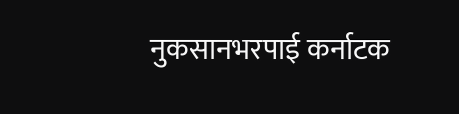नुकसानभरपाई कर्नाटक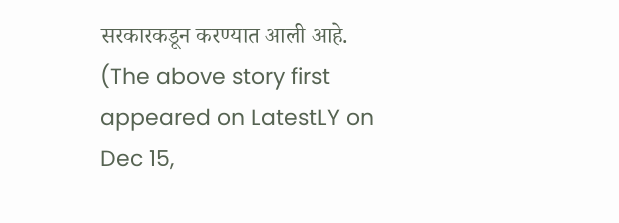सरकारकडून करण्यात आली आहे.
(The above story first appeared on LatestLY on Dec 15,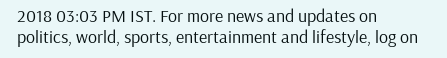2018 03:03 PM IST. For more news and updates on politics, world, sports, entertainment and lifestyle, log on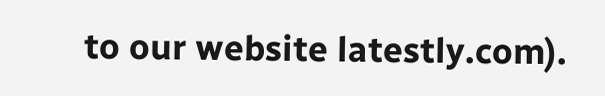to our website latestly.com).